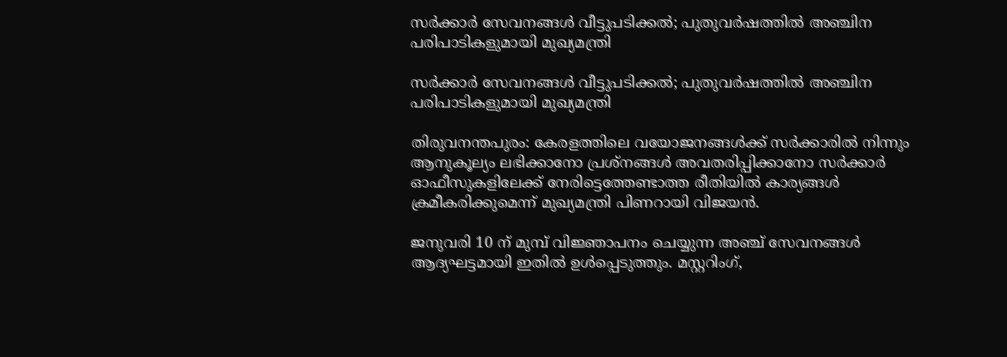സര്‍ക്കാര്‍ സേവനങ്ങള്‍ വീട്ടുപടിക്കല്‍; പുതുവര്‍ഷത്തില്‍ അഞ്ചിന പരിപാടികളുമായി മുഖ്യമന്ത്രി

സര്‍ക്കാര്‍ സേവനങ്ങള്‍ വീട്ടുപടിക്കല്‍; പുതുവര്‍ഷത്തില്‍ അഞ്ചിന പരിപാടികളുമായി മുഖ്യമന്ത്രി

തിരുവനന്തപുരം: കേരളത്തിലെ വയോജനങ്ങള്‍ക്ക് സര്‍ക്കാരില്‍ നിന്നും ആനുകൂല്യം ലഭിക്കാനോ പ്രശ്നങ്ങള്‍ അവതരിപ്പിക്കാനോ സര്‍ക്കാര്‍ ഓഫീസുകളിലേക്ക് നേരിട്ടെത്തേണ്ടാത്ത രീതിയില്‍ കാര്യങ്ങള്‍ ക്രമീകരിക്കുമെന്ന് മുഖ്യമന്ത്രി പിണറായി വിജയന്‍.

ജനുവരി 10 ന് മുമ്പ് വിജ്ഞാപനം ചെയ്യുന്ന അഞ്ച് സേവനങ്ങള്‍ ആദ്യഘട്ടമായി ഇതില്‍ ഉള്‍പ്പെടുത്തും. മസ്റ്ററിംഗ്,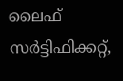ലൈഫ് സര്‍ട്ടിഫിക്കറ്റ്,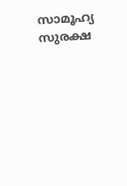സാമൂഹ്യ സുരക്ഷ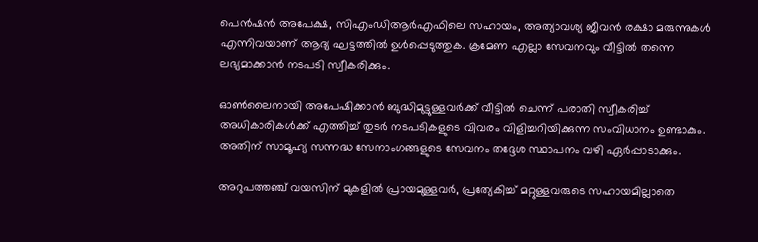പെന്‍ഷന്‍ അപേക്ഷ, സിഎംഡിആര്‍എഫിലെ സഹായം, അത്യാവശ്യ ജീവന്‍ രക്ഷാ മരുന്നുകള്‍ എന്നിവയാണ് ആദ്യ ഘട്ടത്തില്‍ ഉള്‍പ്പെടുത്തുക. ക്രമേണ എല്ലാ സേവനവും വീട്ടില്‍ തന്നെ ലഭ്യമാക്കാന്‍ നടപടി സ്വീകരിക്കും.

ഓണ്‍ലൈനായി അപേഷിക്കാന്‍ ബുദ്ധിമുട്ടുള്ളവര്‍ക്ക് വീട്ടില്‍ ചെന്ന് പരാതി സ്വീകരിച്ച് അധികാരികള്‍ക്ക് എത്തിച്ച് തുടര്‍ നടപടികളുടെ വിവരം വിളിച്ചറിയിക്കുന്ന സംവിധാനം ഉണ്ടാകും. അതിന് സാമൂഹ്യ സന്നദ്ധ സേനാംഗങ്ങളുടെ സേവനം തദ്ദേശ സ്ഥാപനം വഴി ഏര്‍പ്പാടാക്കും.

അറുപത്തഞ്ച്‌ വയസിന് മുകളില്‍ പ്രായമുള്ളവര്‍, പ്രത്യേകിച്ച് മറ്റുള്ളവരുടെ സഹായമില്ലാതെ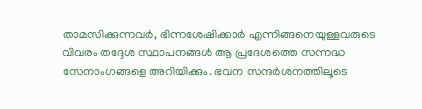താമസിക്കുന്നവര്‍, ഭിന്നശേഷിക്കാര്‍ എന്നിങ്ങനെയുള്ളവരുടെ വിവരം തദ്ദേശ സ്ഥാപനങ്ങള്‍ ആ പ്രദേശത്തെ സന്നദ്ധ സേനാംഗങ്ങളെ അറിയിക്കും. ഭവന സന്ദര്‍ശനത്തിലൂടെ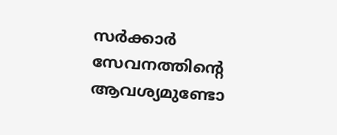സര്‍ക്കാര്‍ സേവനത്തിന്റെ ആവശ്യമുണ്ടോ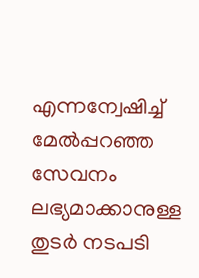എന്നന്വേഷിച്ച് മേല്‍പ്പറഞ്ഞ സേവനം ലഭ്യമാക്കാനുള്ള തുടര്‍ നടപടി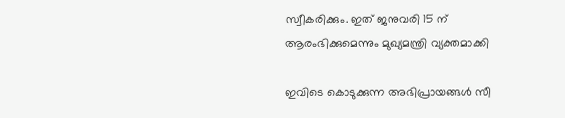സ്വീകരിക്കും. ഇത് ജനുവരി 15 ന് ആരംഭിക്കുമെന്നും മുഖ്യമന്ത്രി വ്യക്തമാക്കി

ഇവിടെ കൊടുക്കുന്ന അഭിപ്രായങ്ങള്‍ സീ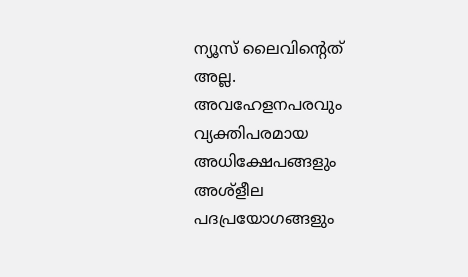ന്യൂസ് ലൈവിന്റെത് അല്ല. അവഹേളനപരവും വ്യക്തിപരമായ അധിക്ഷേപങ്ങളും അശ്‌ളീല പദപ്രയോഗങ്ങളും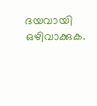ദയവായി ഒഴിവാക്കുക.